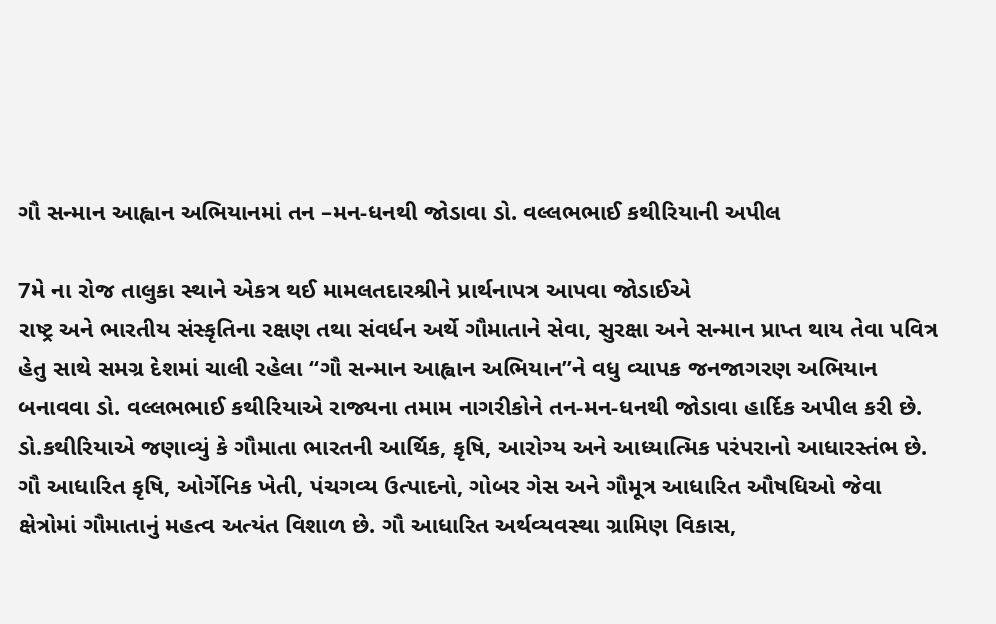ગૌ સન્માન આહ્વાન અભિયાનમાં તન –મન-ધનથી જોડાવા ડો. વલ્લભભાઈ કથીરિયાની અપીલ

7મે ના રોજ તાલુકા સ્થાને એકત્ર થઈ મામલતદારશ્રીને પ્રાર્થનાપત્ર આપવા જોડાઈએ
રાષ્ટ્ર અને ભારતીય સંસ્કૃતિના રક્ષણ તથા સંવર્ધન અર્થે ગૌમાતાને સેવા, સુરક્ષા અને સન્માન પ્રાપ્ત થાય તેવા પવિત્ર હેતુ સાથે સમગ્ર દેશમાં ચાલી રહેલા “ગૌ સન્માન આહ્વાન અભિયાન”ને વધુ વ્યાપક જનજાગરણ અભિયાન બનાવવા ડો. વલ્લભભાઈ કથીરિયાએ રાજ્યના તમામ નાગરીકોને તન-મન-ધનથી જોડાવા હાર્દિક અપીલ કરી છે.
ડો.કથીરિયાએ જણાવ્યું કે ગૌમાતા ભારતની આર્થિક, કૃષિ, આરોગ્ય અને આધ્યાત્મિક પરંપરાનો આધારસ્તંભ છે. ગૌ આધારિત કૃષિ, ઓર્ગેનિક ખેતી, પંચગવ્ય ઉત્પાદનો, ગોબર ગેસ અને ગૌમૂત્ર આધારિત ઔષધિઓ જેવા ક્ષેત્રોમાં ગૌમાતાનું મહત્વ અત્યંત વિશાળ છે. ગૌ આધારિત અર્થવ્યવસ્થા ગ્રામિણ વિકાસ,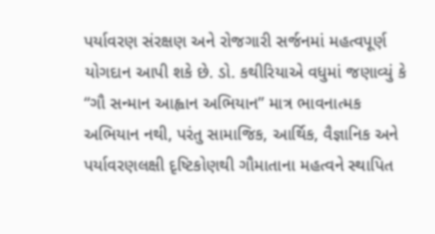પર્યાવરણ સંરક્ષણ અને રોજગારી સર્જનમાં મહત્વપૂર્ણ યોગદાન આપી શકે છે. ડો. કથીરિયાએ વધુમાં જણાવ્યું કે “ગૌ સન્માન આહ્વાન અભિયાન” માત્ર ભાવનાત્મક અભિયાન નથી, પરંતુ સામાજિક, આર્થિક, વૈજ્ઞાનિક અને પર્યાવરણલક્ષી દૃષ્ટિકોણથી ગૌમાતાના મહત્વને સ્થાપિત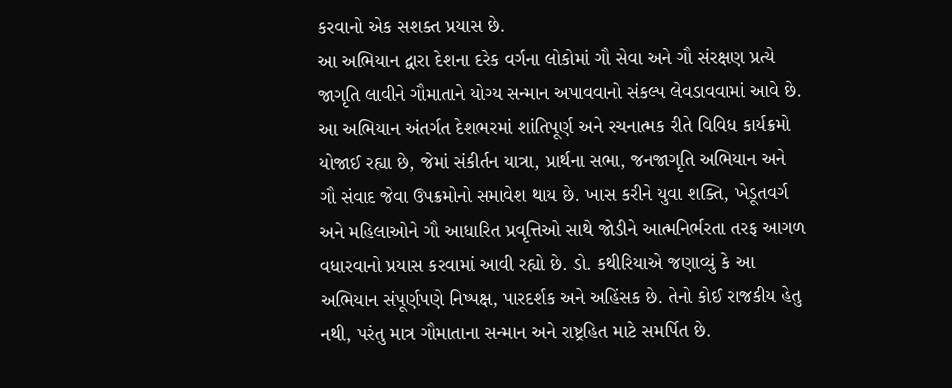કરવાનો એક સશક્ત પ્રયાસ છે.
આ અભિયાન દ્વારા દેશના દરેક વર્ગના લોકોમાં ગૌ સેવા અને ગૌ સંરક્ષણ પ્રત્યે જાગૃતિ લાવીને ગૌમાતાને યોગ્ય સન્માન અપાવવાનો સંકલ્પ લેવડાવવામાં આવે છે. આ અભિયાન અંતર્ગત દેશભરમાં શાંતિપૂર્ણ અને રચનાત્મક રીતે વિવિધ કાર્યક્રમો યોજાઈ રહ્યા છે, જેમાં સંકીર્તન યાત્રા, પ્રાર્થના સભા, જનજાગૃતિ અભિયાન અને ગૌ સંવાદ જેવા ઉપક્રમોનો સમાવેશ થાય છે. ખાસ કરીને યુવા શક્તિ, ખેડૂતવર્ગ અને મહિલાઓને ગૌ આધારિત પ્રવૃત્તિઓ સાથે જોડીને આત્મનિર્ભરતા તરફ આગળ વધારવાનો પ્રયાસ કરવામાં આવી રહ્યો છે. ડો. કથીરિયાએ જણાવ્યું કે આ અભિયાન સંપૂર્ણપણે નિષ્પક્ષ, પારદર્શક અને અહિંસક છે. તેનો કોઈ રાજકીય હેતુ નથી, પરંતુ માત્ર ગૌમાતાના સન્માન અને રાષ્ટ્રહિત માટે સમર્પિત છે.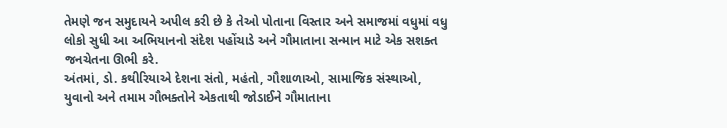તેમણે જન સમુદાયને અપીલ કરી છે કે તેઓ પોતાના વિસ્તાર અને સમાજમાં વધુમાં વધુ લોકો સુધી આ અભિયાનનો સંદેશ પહોંચાડે અને ગૌમાતાના સન્માન માટે એક સશક્ત જનચેતના ઊભી કરે.
અંતમાં, ડો. કથીરિયાએ દેશના સંતો, મહંતો, ગૌશાળાઓ, સામાજિક સંસ્થાઓ, યુવાનો અને તમામ ગૌભક્તોને એકતાથી જોડાઈને ગૌમાતાના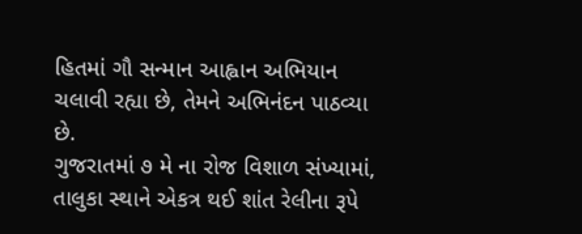હિતમાં ગૌ સન્માન આહ્વાન અભિયાન ચલાવી રહ્યા છે, તેમને અભિનંદન પાઠવ્યા છે.
ગુજરાતમાં ૭ મે ના રોજ વિશાળ સંખ્યામાં, તાલુકા સ્થાને એકત્ર થઈ શાંત રેલીના રૂપે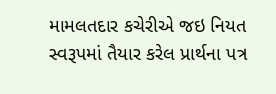મામલતદાર કચેરીએ જઇ નિયત સ્વરૂપમાં તૈયાર કરેલ પ્રાર્થના પત્ર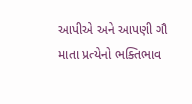આપીએ અને આપણી ગૌ માતા પ્રત્યેનો ભક્તિભાવ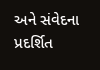અને સંવેદના પ્રદર્શિત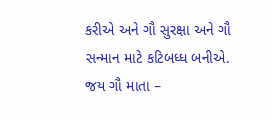કરીએ અને ગૌ સુરક્ષા અને ગૌ સન્માન માટે કટિબધ્ધ બનીએ.
જય ગૌ માતા –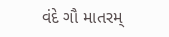વંદે ગૌ માતરમ્